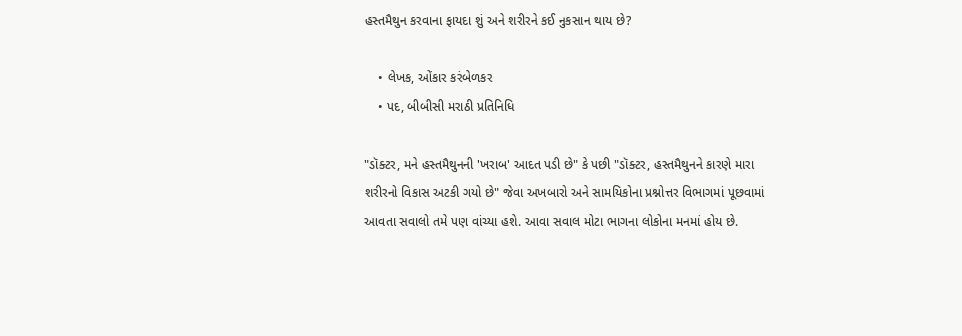હસ્તમૈથુન કરવાના ફાયદા શું અને શરીરને કઈ નુકસાન થાય છે?

    • લેખક, ઓંકાર કરંબેળકર
    • પદ, બીબીસી મરાઠી પ્રતિનિધિ

"ડૉક્ટર, મને હસ્તમૈથુનની 'ખરાબ' આદત પડી છે" કે પછી "ડૉક્ટર, હસ્તમૈથુનને કારણે મારા શરીરનો વિકાસ અટકી ગયો છે" જેવા અખબારો અને સામયિકોના પ્રશ્નોત્તર વિભાગમાં પૂછવામાં આવતા સવાલો તમે પણ વાંચ્યા હશે. આવા સવાલ મોટા ભાગના લોકોના મનમાં હોય છે.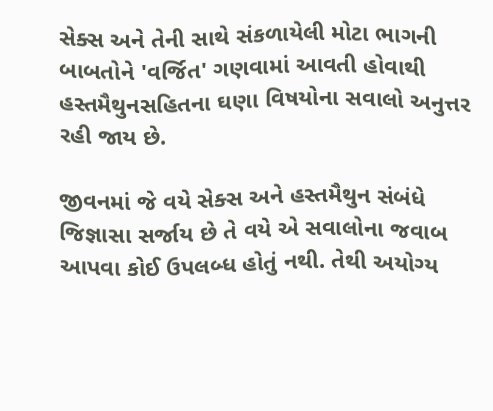સેક્સ અને તેની સાથે સંકળાયેલી મોટા ભાગની બાબતોને 'વર્જિત' ગણવામાં આવતી હોવાથી હસ્તમૈથુનસહિતના ઘણા વિષયોના સવાલો અનુત્તર રહી જાય છે.

જીવનમાં જે વયે સેક્સ અને હસ્તમૈથુન સંબંધે જિજ્ઞાસા સર્જાય છે તે વયે એ સવાલોના જવાબ આપવા કોઈ ઉપલબ્ધ હોતું નથી. તેથી અયોગ્ય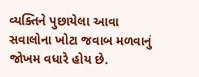વ્યક્તિને પુછાયેલા આવા સવાલોના ખોટા જવાબ મળવાનું જોખમ વધારે હોય છે.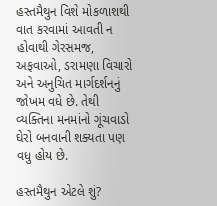હસ્તમૈથુન વિશે મોકળાશથી વાત કરવામાં આવતી ન હોવાથી ગેરસમજ, અફવાઓ, ડરામણા વિચારો અને અનુચિત માર્ગદર્શનનું જોખમ વધે છે. તેથી વ્યક્તિના મનમાંનો ગૂંચવાડો ઘેરો બનવાની શક્યતા પણ વધુ હોય છે.

હસ્તમૈથુન એટલે શું?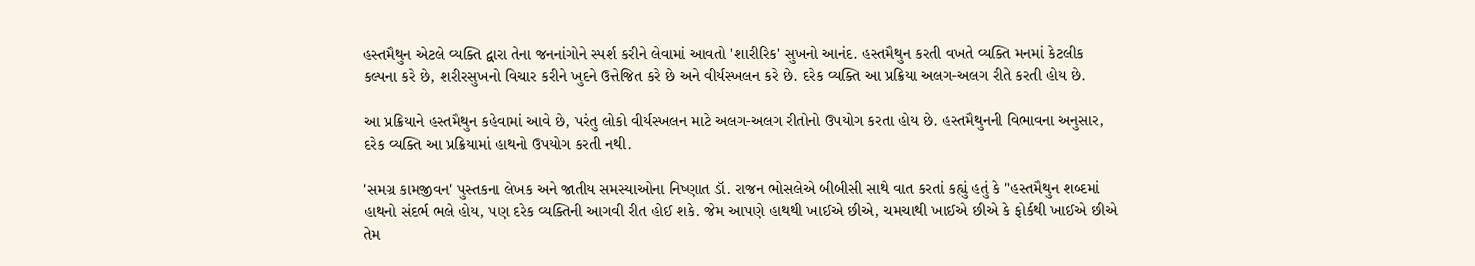હસ્તમૈથુન એટલે વ્યક્તિ દ્વારા તેના જનનાંગોને સ્પર્શ કરીને લેવામાં આવતો 'શારીરિક' સુખનો આનંદ. હસ્તમૈથુન કરતી વખતે વ્યક્તિ મનમાં કેટલીક કલ્પના કરે છે, શરીરસુખનો વિચાર કરીને ખુદને ઉત્તેજિત કરે છે અને વીર્યસ્ખલન કરે છે. દરેક વ્યક્તિ આ પ્રક્રિયા અલગ-અલગ રીતે કરતી હોય છે.

આ પ્રક્રિયાને હસ્તમૈથુન કહેવામાં આવે છે, પરંતુ લોકો વીર્યસ્ખલન માટે અલગ-અલગ રીતોનો ઉપયોગ કરતા હોય છે. હસ્તમૈથુનની વિભાવના અનુસાર, દરેક વ્યક્તિ આ પ્રક્રિયામાં હાથનો ઉપયોગ કરતી નથી.

'સમગ્ર કામજીવન' પુસ્તકના લેખક અને જાતીય સમસ્યાઓના નિષ્ણાત ડૉ. રાજન ભોસલેએ બીબીસી સાથે વાત કરતાં કહ્યું હતું કે "હસ્તમૈથુન શબ્દમાં હાથનો સંદર્ભ ભલે હોય, પણ દરેક વ્યક્તિની આગવી રીત હોઈ શકે. જેમ આપણે હાથથી ખાઈએ છીએ, ચમચાથી ખાઈએ છીએ કે ફોર્કથી ખાઈએ છીએ તેમ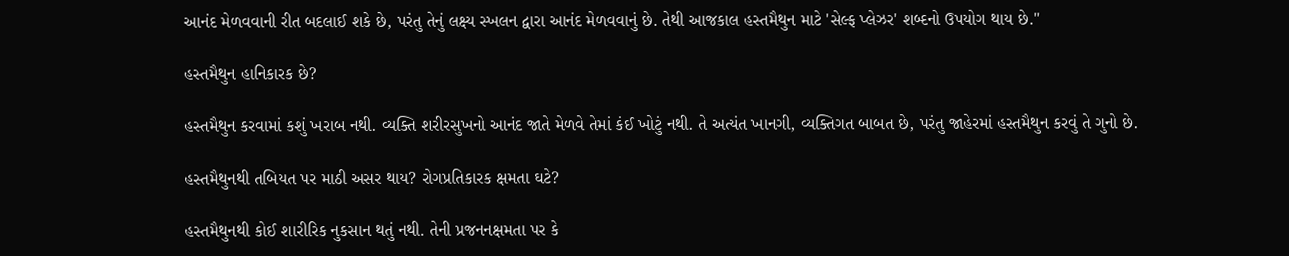આનંદ મેળવવાની રીત બદલાઈ શકે છે, પરંતુ તેનું લક્ષ્ય સ્ખલન દ્વારા આનંદ મેળવવાનું છે. તેથી આજકાલ હસ્તમૈથુન માટે 'સેલ્ફ પ્લેઝર' શબ્દનો ઉપયોગ થાય છે."

હસ્તમૈથુન હાનિકારક છે?

હસ્તમૈથુન કરવામાં કશું ખરાબ નથી. વ્યક્તિ શરીરસુખનો આનંદ જાતે મેળવે તેમાં કંઈ ખોટું નથી. તે અત્યંત ખાનગી, વ્યક્તિગત બાબત છે, પરંતુ જાહેરમાં હસ્તમૈથુન કરવું તે ગુનો છે.

હસ્તમૈથુનથી તબિયત પર માઠી અસર થાય? રોગપ્રતિકારક ક્ષમતા ઘટે?

હસ્તમૈથુનથી કોઈ શારીરિક નુકસાન થતું નથી. તેની પ્રજનનક્ષમતા પર કે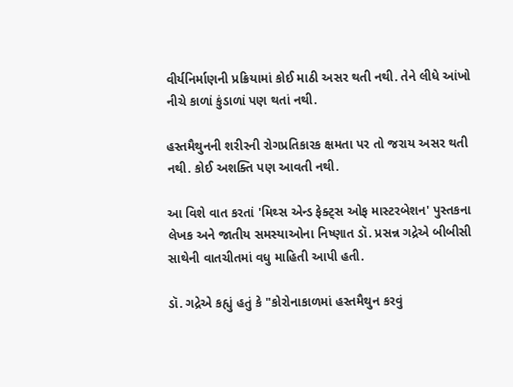વીર્યનિર્માણની પ્રક્રિયામાં કોઈ માઠી અસર થતી નથી. તેને લીધે આંખો નીચે કાળાં કુંડાળાં પણ થતાં નથી.

હસ્તમૈથુનની શરીરની રોગપ્રતિકારક ક્ષમતા પર તો જરાય અસર થતી નથી. કોઈ અશક્તિ પણ આવતી નથી.

આ વિશે વાત કરતાં 'મિથ્સ એન્ડ ફેક્ટ્સ ઓફ માસ્ટરબેશન' પુસ્તકના લેખક અને જાતીય સમસ્યાઓના નિષ્ણાત ડૉ. પ્રસન્ન ગદ્રેએ બીબીસી સાથેની વાતચીતમાં વધુ માહિતી આપી હતી.

ડૉ. ગદ્રેએ કહ્યું હતું કે "કોરોનાકાળમાં હસ્તમૈથુન કરવું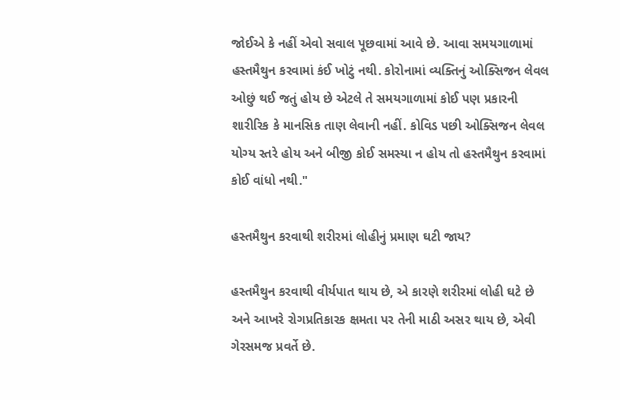જોઈએ કે નહીં એવો સવાલ પૂછવામાં આવે છે. આવા સમયગાળામાં હસ્તમૈથુન કરવામાં કંઈ ખોટું નથી. કોરોનામાં વ્યક્તિનું ઓક્સિજન લેવલ ઓછું થઈ જતું હોય છે એટલે તે સમયગાળામાં કોઈ પણ પ્રકારની શારીરિક કે માનસિક તાણ લેવાની નહીં. કોવિડ પછી ઓક્સિજન લેવલ યોગ્ય સ્તરે હોય અને બીજી કોઈ સમસ્યા ન હોય તો હસ્તમૈથુન કરવામાં કોઈ વાંધો નથી."

હસ્તમૈથુન કરવાથી શરીરમાં લોહીનું પ્રમાણ ઘટી જાય?

હસ્તમૈથુન કરવાથી વીર્યપાત થાય છે, એ કારણે શરીરમાં લોહી ઘટે છે અને આખરે રોગપ્રતિકારક ક્ષમતા પર તેની માઠી અસર થાય છે, એવી ગેરસમજ પ્રવર્તે છે.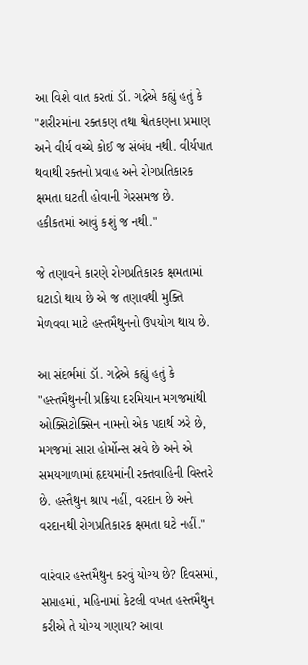આ વિશે વાત કરતાં ડૉ. ગદ્રેએ કહ્યું હતું કે "શરીરમાંના રક્તકણ તથા શ્વેતકણના પ્રમાણ અને વીર્ય વચ્ચે કોઈ જ સંબંધ નથી. વીર્યપાત થવાથી રક્તનો પ્રવાહ અને રોગપ્રતિકારક ક્ષમતા ઘટતી હોવાની ગેરસમજ છે. હકીકતમાં આવું કશું જ નથી."

જે તણાવને કારણે રોગપ્રતિકારક ક્ષમતામાં ઘટાડો થાય છે એ જ તણાવથી મુક્તિ મેળવવા માટે હસ્તમૈથુનનો ઉપયોગ થાય છે.

આ સંદર્ભમાં ડૉ. ગદ્રેએ કહ્યું હતું કે "હસ્તમૈથુનની પ્રક્રિયા દરમિયાન મગજમાંથી ઓક્સિટોક્સિન નામનો એક પદાર્થ ઝરે છે, મગજમાં સારા હોર્મોન્સ સ્રવે છે અને એ સમયગાળામાં હૃદયમાંની રક્તવાહિની વિસ્તરે છે. હસ્તૈથુન શ્રાપ નહીં, વરદાન છે અને વરદાનથી રોગપ્રતિકારક ક્ષમતા ઘટે નહીં."

વારંવાર હસ્તમૈથુન કરવું યોગ્ય છે? દિવસમાં, સપ્તાહમાં, મહિનામાં કેટલી વખત હસ્તમૈથુન કરીએ તે યોગ્ય ગણાય? આવા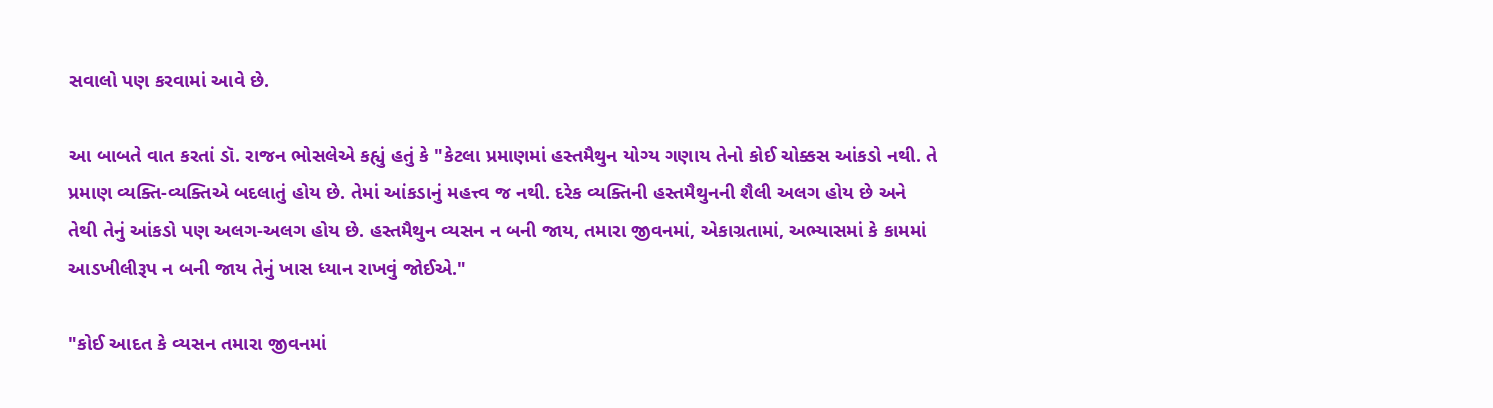સવાલો પણ કરવામાં આવે છે.

આ બાબતે વાત કરતાં ડૉ. રાજન ભોસલેએ કહ્યું હતું કે "કેટલા પ્રમાણમાં હસ્તમૈથુન યોગ્ય ગણાય તેનો કોઈ ચોક્કસ આંકડો નથી. તે પ્રમાણ વ્યક્તિ-વ્યક્તિએ બદલાતું હોય છે. તેમાં આંકડાનું મહત્ત્વ જ નથી. દરેક વ્યક્તિની હસ્તમૈથુનની શૈલી અલગ હોય છે અને તેથી તેનું આંકડો પણ અલગ-અલગ હોય છે. હસ્તમૈથુન વ્યસન ન બની જાય, તમારા જીવનમાં, એકાગ્રતામાં, અભ્યાસમાં કે કામમાં આડખીલીરૂપ ન બની જાય તેનું ખાસ ધ્યાન રાખવું જોઈએ."

"કોઈ આદત કે વ્યસન તમારા જીવનમાં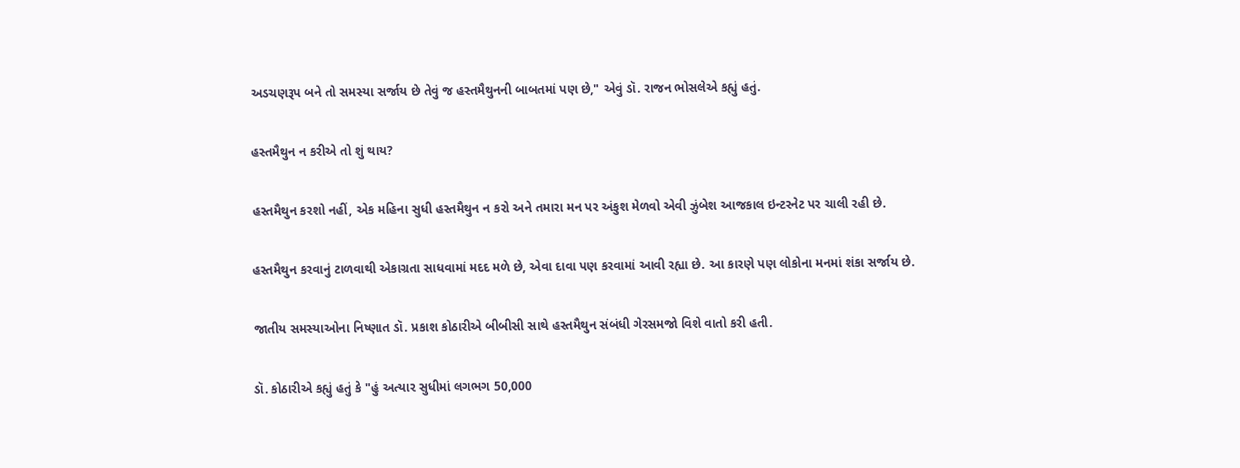અડચણરૂપ બને તો સમસ્યા સર્જાય છે તેવું જ હસ્તમૈથુનની બાબતમાં પણ છે," એવું ડૉ. રાજન ભોસલેએ કહ્યું હતું.

હસ્તમૈથુન ન કરીએ તો શું થાય?

હસ્તમૈથુન કરશો નહીં, એક મહિના સુધી હસ્તમૈથુન ન કરો અને તમારા મન પર અંકુશ મેળવો એવી ઝુંબેશ આજકાલ ઇન્ટરનેટ પર ચાલી રહી છે.

હસ્તમૈથુન કરવાનું ટાળવાથી એકાગ્રતા સાધવામાં મદદ મળે છે, એવા દાવા પણ કરવામાં આવી રહ્યા છે. આ કારણે પણ લોકોના મનમાં શંકા સર્જાય છે.

જાતીય સમસ્યાઓના નિષ્ણાત ડૉ. પ્રકાશ કોઠારીએ બીબીસી સાથે હસ્તમૈથુન સંબંધી ગેરસમજો વિશે વાતો કરી હતી.

ડૉ. કોઠારીએ કહ્યું હતું કે "હું અત્યાર સુધીમાં લગભગ 50,000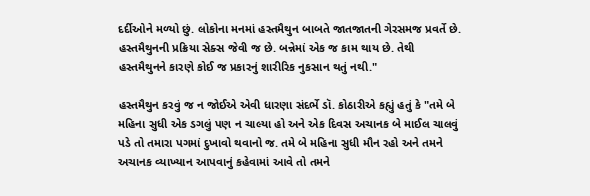દર્દીઓને મળ્યો છું. લોકોના મનમાં હસ્તમૈથુન બાબતે જાતજાતની ગેરસમજ પ્રવર્તે છે. હસ્તમૈથુનની પ્રક્રિયા સેક્સ જેવી જ છે. બન્નેમાં એક જ કામ થાય છે. તેથી હસ્તમૈથુનને કારણે કોઈ જ પ્રકારનું શારીરિક નુકસાન થતું નથી."

હસ્તમૈથુન કરવું જ ન જોઈએ એવી ધારણા સંદર્ભે ડૉ. કોઠારીએ કહ્યું હતું કે "તમે બે મહિના સુધી એક ડગલું પણ ન ચાલ્યા હો અને એક દિવસ અચાનક બે માઈલ ચાલવું પડે તો તમારા પગમાં દુખાવો થવાનો જ. તમે બે મહિના સુધી મૌન રહો અને તમને અચાનક વ્યાખ્યાન આપવાનું કહેવામાં આવે તો તમને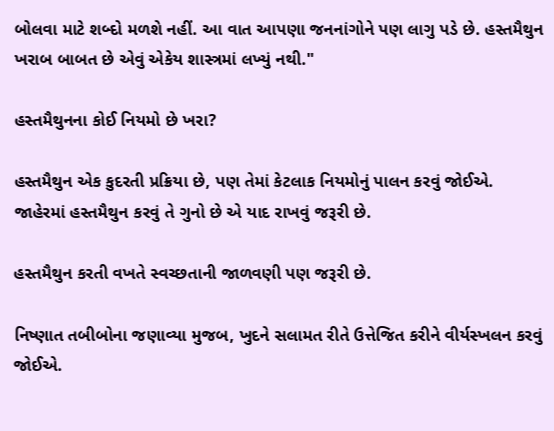બોલવા માટે શબ્દો મળશે નહીં. આ વાત આપણા જનનાંગોને પણ લાગુ પડે છે. હસ્તમૈથુન ખરાબ બાબત છે એવું એકેય શાસ્ત્રમાં લખ્યું નથી."

હસ્તમૈથુનના કોઈ નિયમો છે ખરા?

હસ્તમૈથુન એક કુદરતી પ્રક્રિયા છે, પણ તેમાં કેટલાક નિયમોનું પાલન કરવું જોઈએ. જાહેરમાં હસ્તમૈથુન કરવું તે ગુનો છે એ યાદ રાખવું જરૂરી છે.

હસ્તમૈથુન કરતી વખતે સ્વચ્છતાની જાળવણી પણ જરૂરી છે.

નિષ્ણાત તબીબોના જણાવ્યા મુજબ, ખુદને સલામત રીતે ઉત્તેજિત કરીને વીર્યસ્ખલન કરવું જોઈએ.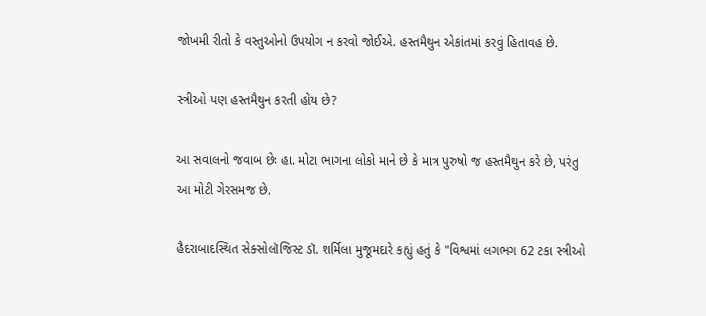જોખમી રીતો કે વસ્તુઓનો ઉપયોગ ન કરવો જોઈએ. હસ્તમૈથુન એકાંતમાં કરવું હિતાવહ છે.

સ્ત્રીઓ પણ હસ્તમૈથુન કરતી હોય છે?

આ સવાલનો જવાબ છેઃ હા. મોટા ભાગના લોકો માને છે કે માત્ર પુરુષો જ હસ્તમૈથુન કરે છે, પરંતુ આ મોટી ગેરસમજ છે.

હૈદરાબાદસ્થિત સેક્સોલૉજિસ્ટ ડૉ. શર્મિલા મુજૂમદારે કહ્યું હતું કે "વિશ્વમાં લગભગ 62 ટકા સ્ત્રીઓ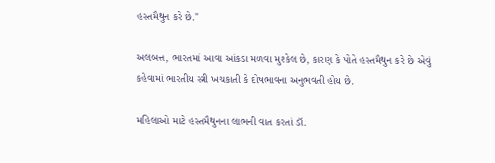હસ્તમૈથુન કરે છે."

અલબત્ત, ભારતમાં આવા આંકડા મળવા મુશ્કેલ છે, કારણ કે પોતે હસ્તમૈથુન કરે છે એવું કહેવામાં ભારતીય સ્ત્રી ખચકાતી કે દોષભાવના અનુભવતી હોય છે.

મહિલાઓ માટે હસ્તમૈથુનના લાભની વાત કરતાં ડૉ.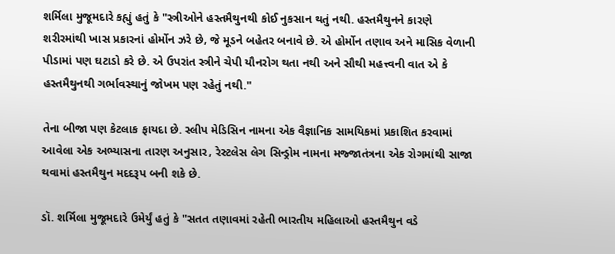શર્મિલા મુજૂમદારે કહ્યું હતું કે "સ્ત્રીઓને હસ્તમૈથુનથી કોઈ નુકસાન થતું નથી. હસ્તમૈથુનને કારણે શરીરમાંથી ખાસ પ્રકારનાં હોર્મોન ઝરે છે, જે મૂડને બહેતર બનાવે છે. એ હોર્મોન તણાવ અને માસિક વેળાની પીડામાં પણ ઘટાડો કરે છે. એ ઉપરાંત સ્ત્રીને ચેપી યૌનરોગ થતા નથી અને સૌથી મહત્ત્વની વાત એ કે હસ્તમૈથુનથી ગર્ભાવસ્થાનું જોખમ પણ રહેતું નથી."

તેના બીજા પણ કેટલાક ફાયદા છે. સ્લીપ મેડિસિન નામના એક વૈજ્ઞાનિક સામયિકમાં પ્રકાશિત કરવામાં આવેલા એક અભ્યાસના તારણ અનુસાર, રેસ્ટલેસ લેગ સિન્ડ્રોમ નામના મજ્જાતંત્રના એક રોગમાંથી સાજા થવામાં હસ્તમૈથુન મદદરૂપ બની શકે છે.

ડૉ. શર્મિલા મુજૂમદારે ઉમેર્યું હતું કે "સતત તણાવમાં રહેતી ભારતીય મહિલાઓ હસ્તમૈથુન વડે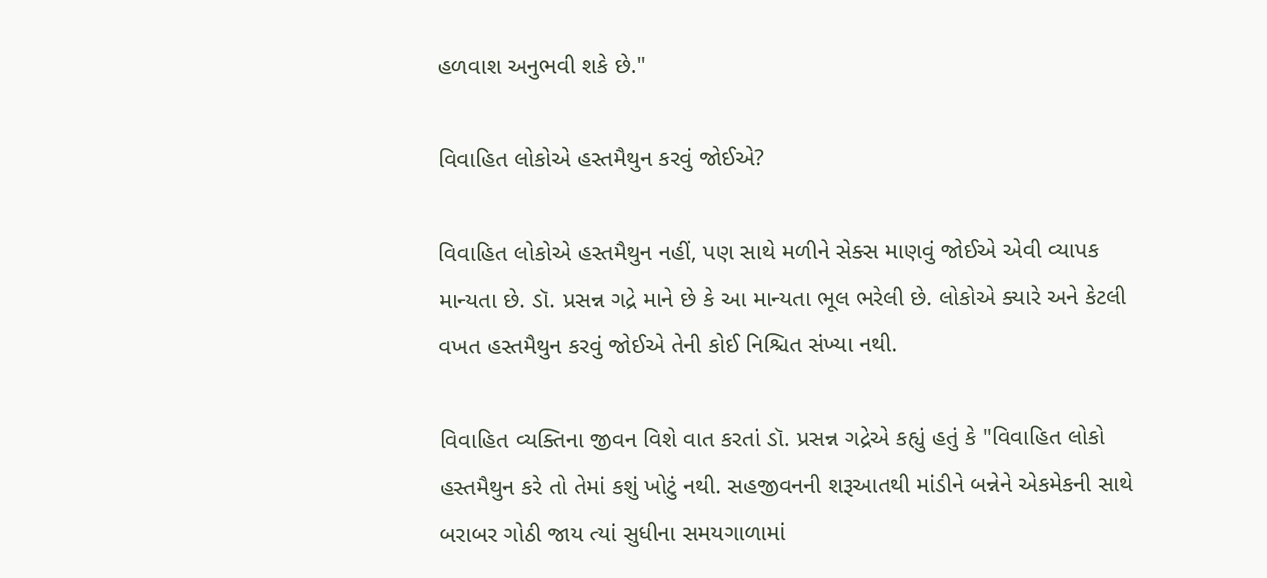હળવાશ અનુભવી શકે છે."

વિવાહિત લોકોએ હસ્તમૈથુન કરવું જોઈએ?

વિવાહિત લોકોએ હસ્તમૈથુન નહીં, પણ સાથે મળીને સેક્સ માણવું જોઈએ એવી વ્યાપક માન્યતા છે. ડૉ. પ્રસન્ન ગદ્રે માને છે કે આ માન્યતા ભૂલ ભરેલી છે. લોકોએ ક્યારે અને કેટલી વખત હસ્તમૈથુન કરવું જોઈએ તેની કોઈ નિશ્ચિત સંખ્યા નથી.

વિવાહિત વ્યક્તિના જીવન વિશે વાત કરતાં ડૉ. પ્રસન્ન ગદ્રેએ કહ્યું હતું કે "વિવાહિત લોકો હસ્તમૈથુન કરે તો તેમાં કશું ખોટું નથી. સહજીવનની શરૂઆતથી માંડીને બન્નેને એકમેકની સાથે બરાબર ગોઠી જાય ત્યાં સુધીના સમયગાળામાં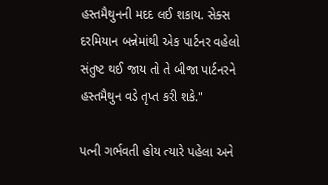હસ્તમૈથુનની મદદ લઈ શકાય. સેક્સ દરમિયાન બન્નેમાંથી એક પાર્ટનર વહેલો સંતુષ્ટ થઈ જાય તો તે બીજા પાર્ટનરને હસ્તમૈથુન વડે તૃપ્ત કરી શકે."

પત્ની ગર્ભવતી હોય ત્યારે પહેલા અને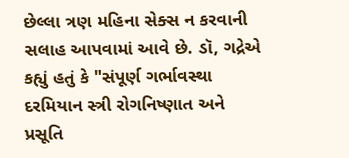છેલ્લા ત્રણ મહિના સેક્સ ન કરવાની સલાહ આપવામાં આવે છે. ડૉ, ગદ્રેએ કહ્યું હતું કે "સંપૂર્ણ ગર્ભાવસ્થા દરમિયાન સ્ત્રી રોગનિષ્ણાત અને પ્રસૂતિ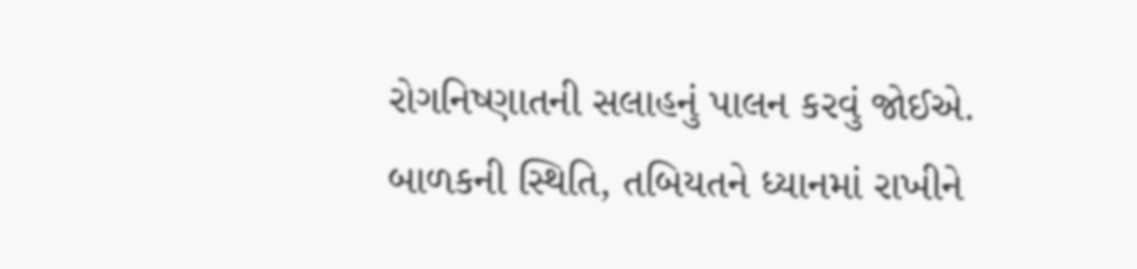રોગનિષ્ણાતની સલાહનું પાલન કરવું જોઈએ. બાળકની સ્થિતિ, તબિયતને ધ્યાનમાં રાખીને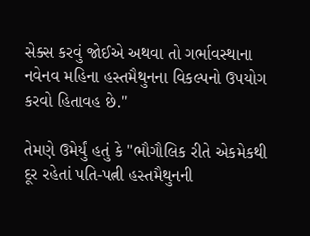સેક્સ કરવું જોઈએ અથવા તો ગર્ભાવસ્થાના નવેનવ મહિના હસ્તમૈથુનના વિકલ્પનો ઉપયોગ કરવો હિતાવહ છે."

તેમણે ઉમેર્યું હતું કે "ભૌગૌલિક રીતે એકમેકથી દૂર રહેતાં પતિ-પત્ની હસ્તમૈથુનની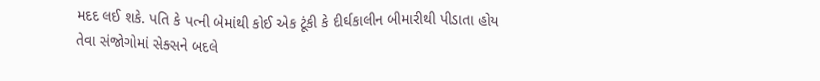મદદ લઈ શકે. પતિ કે પત્ની બેમાંથી કોઈ એક ટૂંકી કે દીર્ઘકાલીન બીમારીથી પીડાતા હોય તેવા સંજોગોમાં સેક્સને બદલે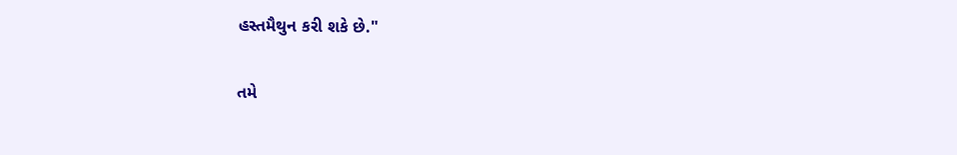હસ્તમૈથુન કરી શકે છે."

તમે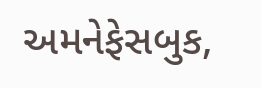અમનેફેસબુક,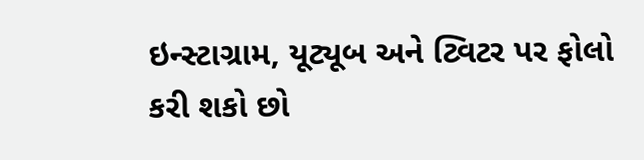ઇન્સ્ટાગ્રામ, યૂટ્યૂબ અને ટ્વિટર પર ફોલો કરી શકો છો